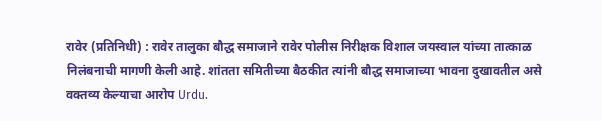रावेर (प्रतिनिधी) : रावेर तालुका बौद्ध समाजाने रावेर पोलीस निरीक्षक विशाल जयस्वाल यांच्या तात्काळ निलंबनाची मागणी केली आहे. शांतता समितीच्या बैठकीत त्यांनी बौद्ध समाजाच्या भावना दुखावतील असे वक्तव्य केल्याचा आरोप Urdu.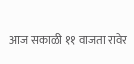आज सकाळी ११ वाजता रावेर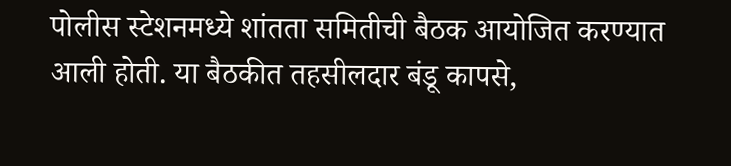पोलीस स्टेशनमध्ये शांतता समितीची बैठक आयोजित करण्यात आली होती. या बैठकीत तहसीलदार बंडू कापसे,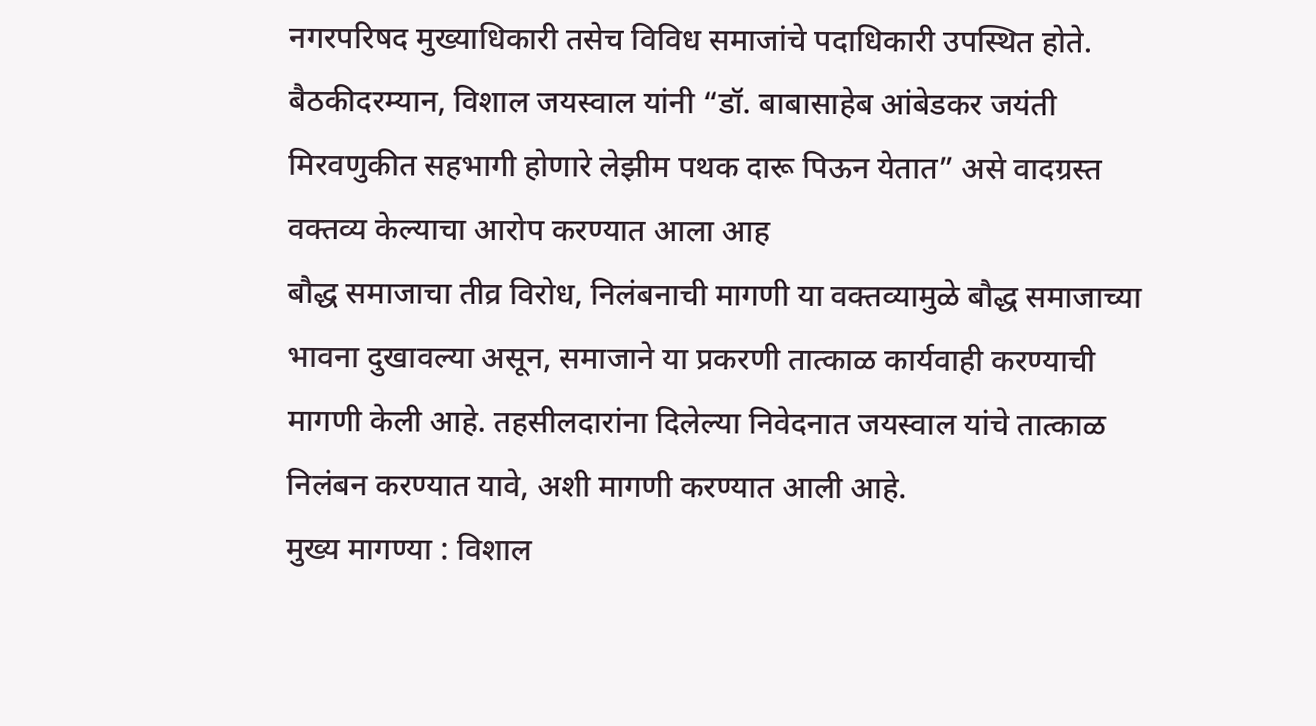नगरपरिषद मुख्याधिकारी तसेच विविध समाजांचे पदाधिकारी उपस्थित होते. बैठकीदरम्यान, विशाल जयस्वाल यांनी “डॉ. बाबासाहेब आंबेडकर जयंती मिरवणुकीत सहभागी होणारे लेझीम पथक दारू पिऊन येतात” असे वादग्रस्त वक्तव्य केल्याचा आरोप करण्यात आला आह
बौद्ध समाजाचा तीव्र विरोध, निलंबनाची मागणी या वक्तव्यामुळे बौद्ध समाजाच्या भावना दुखावल्या असून, समाजाने या प्रकरणी तात्काळ कार्यवाही करण्याची मागणी केली आहे. तहसीलदारांना दिलेल्या निवेदनात जयस्वाल यांचे तात्काळ निलंबन करण्यात यावे, अशी मागणी करण्यात आली आहे.
मुख्य मागण्या : विशाल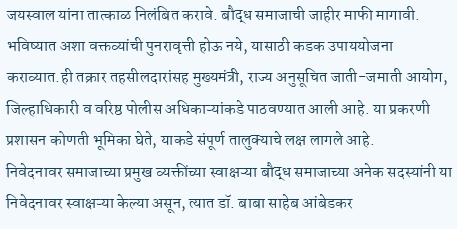जयस्वाल यांना तात्काळ निलंबित करावे. बौद्ध समाजाची जाहीर माफी मागावी. भविष्यात अशा वक्तव्यांची पुनरावृत्ती होऊ नये, यासाठी कडक उपाययोजना कराव्यात.ही तक्रार तहसीलदारांसह मुख्यमंत्री, राज्य अनुसूचित जाती-जमाती आयोग, जिल्हाधिकारी व वरिष्ठ पोलीस अधिकाऱ्यांकडे पाठवण्यात आली आहे. या प्रकरणी प्रशासन कोणती भूमिका घेते, याकडे संपूर्ण तालुक्याचे लक्ष लागले आहे.
निवेदनावर समाजाच्या प्रमुख व्यक्तींच्या स्वाक्षऱ्या बौद्ध समाजाच्या अनेक सदस्यांनी या निवेदनावर स्वाक्षऱ्या केल्या असून, त्यात डॉ. बाबा साहेब आंबेडकर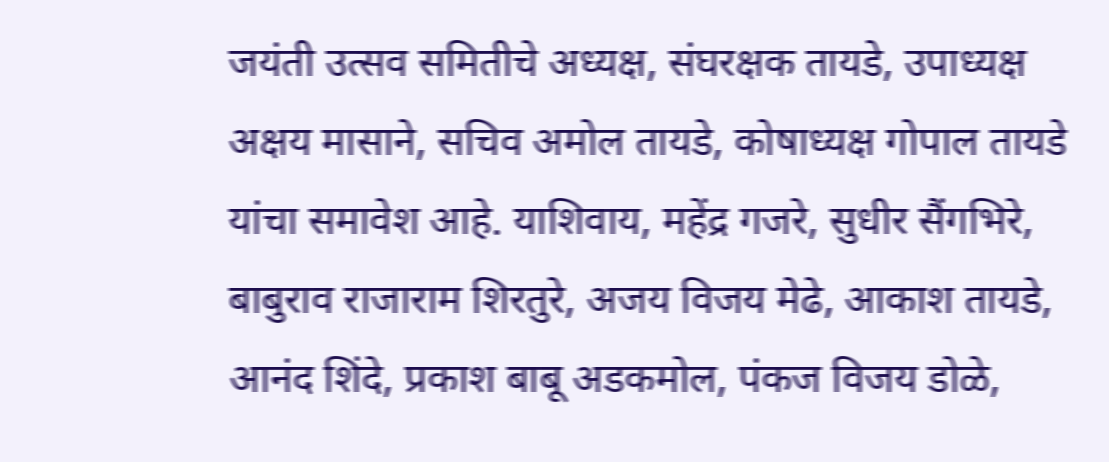जयंती उत्सव समितीचे अध्यक्ष, संघरक्षक तायडे, उपाध्यक्ष अक्षय मासाने, सचिव अमोल तायडे, कोषाध्यक्ष गोपाल तायडे यांचा समावेश आहे. याशिवाय, महेंद्र गजरे, सुधीर सैंगभिरे, बाबुराव राजाराम शिरतुरे, अजय विजय मेढे, आकाश तायडे, आनंद शिंदे, प्रकाश बाबू अडकमोल, पंकज विजय डोळे,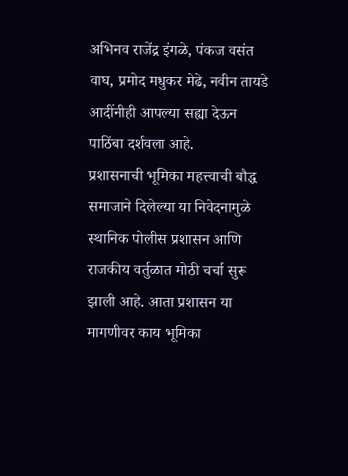अभिनव राजेंद्र इंगळे, पंकज वसंत वाघ, प्रमोद मधुकर मेढे, नवीन तायडे आदींनीही आपल्या सह्या देऊन पाठिंबा दर्शवला आहे.
प्रशासनाची भूमिका महत्त्वाची बौद्ध समाजाने दिलेल्या या निवेदनामुळे स्थानिक पोलीस प्रशासन आणि राजकीय वर्तुळात मोठी चर्चा सुरू झाली आहे. आता प्रशासन या मागणीवर काय भूमिका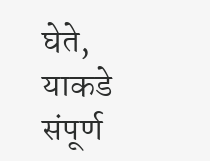घेते, याकडे संपूर्ण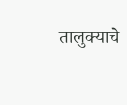तालुक्याचे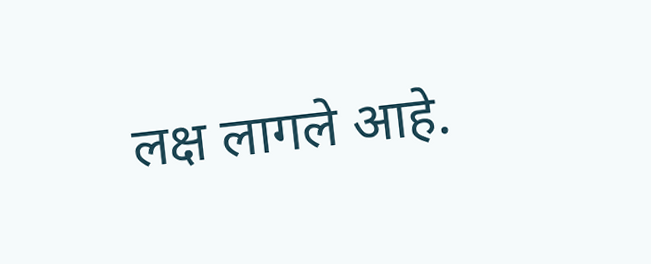लक्ष लागले आहे.